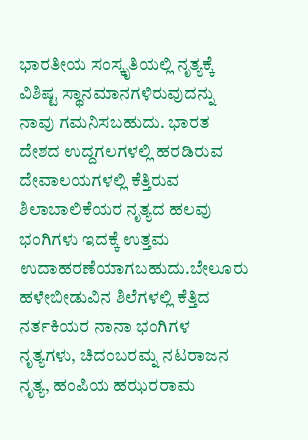ಭಾರತೀಯ ಸಂಸ್ಕೃತಿಯಲ್ಲಿ ನೃತ್ಯಕ್ಕೆ ವಿಶಿಷ್ಟ ಸ್ಥಾನಮಾನಗಳಿರುವುದನ್ನು ನಾವು ಗಮನಿಸಬಹುದು. ಭಾರತ ದೇಶದ ಉದ್ದಗಲಗಳಲ್ಲಿ ಹರಡಿರುವ ದೇವಾಲಯಗಳಲ್ಲಿ ಕೆತ್ತಿರುವ ಶಿಲಾಬಾಲಿಕೆಯರ ನೃತ್ಯದ ಹಲವು ಭಂಗಿಗಳು ಇದಕ್ಕೆ ಉತ್ತಮ ಉದಾಹರಣೆಯಾಗಬಹುದು.ಬೇಲೂರು ಹಳೇಬೀಡುವಿನ ಶಿಲೆಗಳಲ್ಲಿ ಕೆತ್ತಿದ ನರ್ತಕಿಯರ ನಾನಾ ಭಂಗಿಗಳ ನೃತ್ಯಗಳು, ಚಿದಂಬರಮ್ನ ನಟರಾಜನ ನೃತ್ಯ, ಹಂಪಿಯ ಹಝರರಾಮ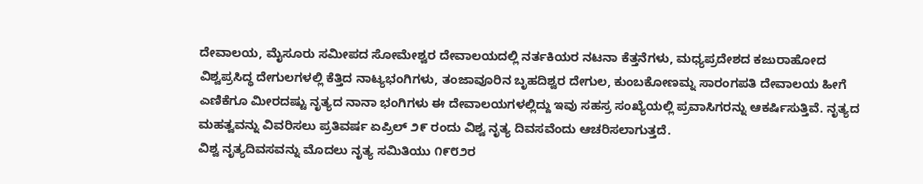ದೇವಾಲಯ, ಮೈಸೂರು ಸಮೀಪದ ಸೋಮೇಶ್ವರ ದೇವಾಲಯದಲ್ಲಿ ನರ್ತಕಿಯರ ನಟನಾ ಕೆತ್ತನೆಗಳು, ಮಧ್ಯಪ್ರದೇಶದ ಕಜುರಾಹೋದ ವಿಶ್ವಪ್ರಸಿದ್ಧ ದೇಗುಲಗಳಲ್ಲಿ ಕೆತ್ತಿದ ನಾಟ್ಯಭಂಗಿಗಳು, ತಂಜಾವೂರಿನ ಬೃಹದಿಶ್ವರ ದೇಗುಲ, ಕುಂಬಕೋಣಮ್ನ ಸಾರಂಗಪತಿ ದೇವಾಲಯ ಹೀಗೆ ಎಣಿಕೆಗೂ ಮೀರದಷ್ಟು ನೃತ್ಯದ ನಾನಾ ಭಂಗಿಗಳು ಈ ದೇವಾಲಯಗಳಲ್ಲಿದ್ದು ಇವು ಸಹಸ್ರ ಸಂಖ್ಯೆಯಲ್ಲಿ ಪ್ರವಾಸಿಗರನ್ನು ಆಕರ್ಷಿಸುತ್ತಿವೆ. ನೃತ್ಯದ ಮಹತ್ವವನ್ನು ವಿವರಿಸಲು ಪ್ರತಿವರ್ಷ ಏಪ್ರಿಲ್ ೨೯ ರಂದು ವಿಶ್ವ ನೃತ್ಯ ದಿವಸವೆಂದು ಆಚರಿಸಲಾಗುತ್ತದೆ.
ವಿಶ್ವ ನೃತ್ಯದಿವಸವನ್ನು ಮೊದಲು ನೃತ್ಯ ಸಮಿತಿಯು ೧೯೮೨ರ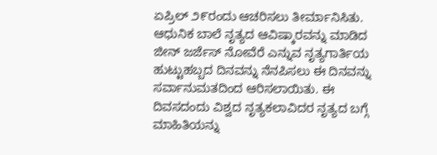ಏಪ್ರಿಲ್ ೨೯ರಂದು ಆಚರಿಸಲು ತೀರ್ಮಾನಿಸಿತು. ಆಧುನಿಕ ಬಾಲೆ ನೃತ್ಯದ ಆವಿಷ್ಕಾರವನ್ನು ಮಾಡಿದ ಜೀನ್ ಜರ್ಜೆಸ್ ನೋವೆರೆ ಎನ್ನುವ ನೃತ್ಯಗಾರ್ತಿಯ ಹುಟ್ಟುಹಬ್ಬದ ದಿನವನ್ನು ನೆನಪಿಸಲು ಈ ದಿನವನ್ನು ಸರ್ವಾನುಮತದಿಂದ ಆರಿಸಲಾಯಿತು. ಈ ದಿವಸದಂದು ವಿಶ್ವದ ನೃತ್ಯಕಲಾವಿದರ ನೃತ್ಯದ ಬಗ್ಗೆ ಮಾಹಿತಿಯನ್ನು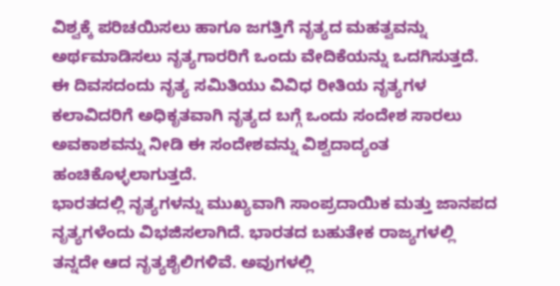ವಿಶ್ವಕ್ಕೆ ಪರಿಚಯಿಸಲು ಹಾಗೂ ಜಗತ್ತಿಗೆ ನೃತ್ಯದ ಮಹತ್ವವನ್ನು ಅರ್ಥಮಾಡಿಸಲು ನೃತ್ಯಗಾರರಿಗೆ ಒಂದು ವೇದಿಕೆಯನ್ನು ಒದಗಿಸುತ್ತದೆ. ಈ ದಿವಸದಂದು ನೃತ್ಯ ಸಮಿತಿಯು ವಿವಿಧ ರೀತಿಯ ನೃತ್ಯಗಳ ಕಲಾವಿದರಿಗೆ ಅಧಿಕೃತವಾಗಿ ನೃತ್ಯದ ಬಗ್ಗೆ ಒಂದು ಸಂದೇಶ ಸಾರಲು ಅವಕಾಶವನ್ನು ನೀಡಿ ಈ ಸಂದೇಶವನ್ನು ವಿಶ್ವದಾದ್ಯಂತ ಹಂಚಿಕೊಳ್ಳಲಾಗುತ್ತದೆ.
ಭಾರತದಲ್ಲಿ ನೃತ್ಯಗಳನ್ನು ಮುಖ್ಯವಾಗಿ ಸಾಂಪ್ರದಾಯಿಕ ಮತ್ತು ಜಾನಪದ ನೃತ್ಯಗಳೆಂದು ವಿಭಜಿಸಲಾಗಿದೆ. ಭಾರತದ ಬಹುತೇಕ ರಾಜ್ಯಗಳಲ್ಲಿ ತನ್ನದೇ ಆದ ನೃತ್ಯಶೈಲಿಗಳಿವೆ. ಅವುಗಳಲ್ಲಿ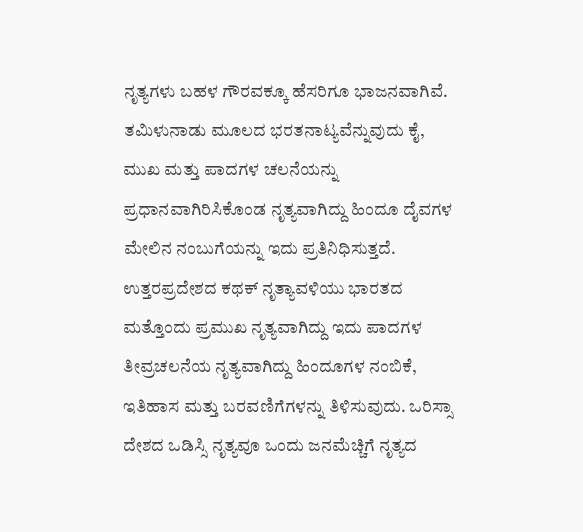ನೃತ್ಯಗಳು ಬಹಳ ಗೌರವಕ್ಕೂ ಹೆಸರಿಗೂ ಭಾಜನವಾಗಿವೆ. ತಮಿಳುನಾಡು ಮೂಲದ ಭರತನಾಟ್ಯವೆನ್ನುವುದು ಕೈ, ಮುಖ ಮತ್ತು ಪಾದಗಳ ಚಲನೆಯನ್ನು ಪ್ರಧಾನವಾಗಿರಿಸಿಕೊಂಡ ನೃತ್ಯವಾಗಿದ್ದು ಹಿಂದೂ ದೈವಗಳ ಮೇಲಿನ ನಂಬುಗೆಯನ್ನು ಇದು ಪ್ರತಿನಿಧಿಸುತ್ತದೆ. ಉತ್ತರಪ್ರದೇಶದ ಕಥಕ್ ನೃತ್ಯಾವಳಿಯು ಭಾರತದ ಮತ್ತೊಂದು ಪ್ರಮುಖ ನೃತ್ಯವಾಗಿದ್ದು ಇದು ಪಾದಗಳ ತೀವ್ರಚಲನೆಯ ನೃತ್ಯವಾಗಿದ್ದು ಹಿಂದೂಗಳ ನಂಬಿಕೆ, ಇತಿಹಾಸ ಮತ್ತು ಬರವಣಿಗೆಗಳನ್ನು ತಿಳಿಸುವುದು. ಒರಿಸ್ಸಾ ದೇಶದ ಒಡಿಸ್ಸಿ ನೃತ್ಯವೂ ಒಂದು ಜನಮೆಚ್ಚಿಗೆ ನೃತ್ಯದ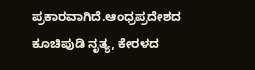ಪ್ರಕಾರವಾಗಿದೆ.ಆಂಧ್ರಪ್ರದೇಶದ ಕೂಚಿಪುಡಿ ನೃತ್ಯ, ಕೇರಳದ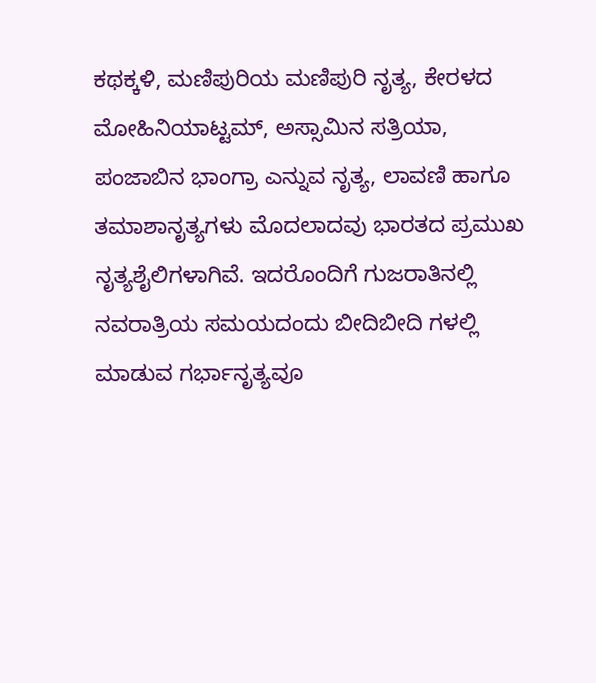ಕಥಕ್ಕಳಿ, ಮಣಿಪುರಿಯ ಮಣಿಪುರಿ ನೃತ್ಯ, ಕೇರಳದ ಮೋಹಿನಿಯಾಟ್ಟಮ್, ಅಸ್ಸಾಮಿನ ಸತ್ರಿಯಾ, ಪಂಜಾಬಿನ ಭಾಂಗ್ರಾ ಎನ್ನುವ ನೃತ್ಯ, ಲಾವಣಿ ಹಾಗೂ ತಮಾಶಾನೃತ್ಯಗಳು ಮೊದಲಾದವು ಭಾರತದ ಪ್ರಮುಖ ನೃತ್ಯಶೈಲಿಗಳಾಗಿವೆ. ಇದರೊಂದಿಗೆ ಗುಜರಾತಿನಲ್ಲಿ ನವರಾತ್ರಿಯ ಸಮಯದಂದು ಬೀದಿಬೀದಿ ಗಳಲ್ಲಿ ಮಾಡುವ ಗರ್ಭಾನೃತ್ಯವೂ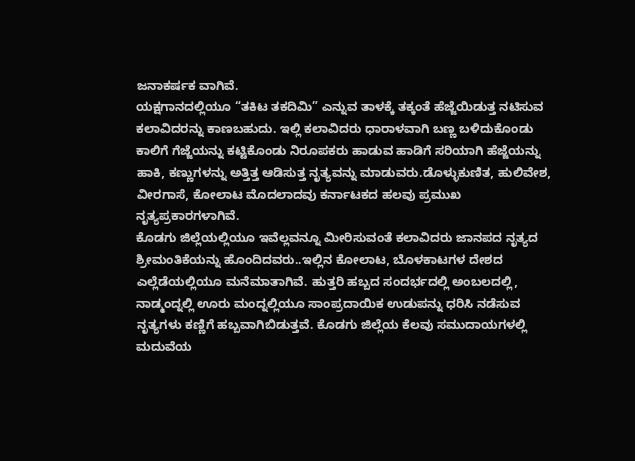ಜನಾಕರ್ಷಕ ವಾಗಿವೆ.
ಯಕ್ಷಗಾನದಲ್ಲಿಯೂ “ತಕಿಟ ತಕದಿಮಿ” ಎನ್ನುವ ತಾಳಕ್ಕೆ ತಕ್ಕಂತೆ ಹೆಜ್ಜೆಯಿಡುತ್ತ ನಟಿಸುವ ಕಲಾವಿದರನ್ನು ಕಾಣಬಹುದು. ಇಲ್ಲಿ ಕಲಾವಿದರು ಧಾರಾಳವಾಗಿ ಬಣ್ಣ ಬಳಿದುಕೊಂಡು ಕಾಲಿಗೆ ಗೆಜ್ಜೆಯನ್ನು ಕಟ್ಟಿಕೊಂಡು ನಿರೂಪಕರು ಹಾಡುವ ಹಾಡಿಗೆ ಸರಿಯಾಗಿ ಹೆಜ್ಜೆಯನ್ನು ಹಾಕಿ, ಕಣ್ಣುಗಳನ್ನು ಅತ್ತಿತ್ತ ಆಡಿಸುತ್ತ ನೃತ್ಯವನ್ನು ಮಾಡುವರು.ಡೊಳ್ಳುಕುಣಿತ, ಹುಲಿವೇಶ, ವೀರಗಾಸೆ, ಕೋಲಾಟ ಮೊದಲಾದವು ಕರ್ನಾಟಕದ ಹಲವು ಪ್ರಮುಖ ನೃತ್ಯಪ್ರಕಾರಗಳಾಗಿವೆ.
ಕೊಡಗು ಜಿಲ್ಲೆಯಲ್ಲಿಯೂ ಇವೆಲ್ಲವನ್ನೂ ಮೀರಿಸುವಂತೆ ಕಲಾವಿದರು ಜಾನಪದ ನೃತ್ಯದ ಶ್ರೀಮಂತಿಕೆಯನ್ನು ಹೊಂದಿದವರು..ಇಲ್ಲಿನ ಕೋಲಾಟ, ಬೊಳಕಾಟಗಳ ದೇಶದ ಎಲ್ಲೆಡೆಯಲ್ಲಿಯೂ ಮನೆಮಾತಾಗಿವೆ. ಹುತ್ತರಿ ಹಬ್ಬದ ಸಂದರ್ಭದಲ್ಲಿ ಅಂಬಲದಲ್ಲಿ, ನಾಡ್ಮಂದ್ನಲ್ಲಿ ಊರು ಮಂದ್ನಲ್ಲಿಯೂ ಸಾಂಪ್ರದಾಯಿಕ ಉಡುಪನ್ನು ಧರಿಸಿ ನಡೆಸುವ ನೃತ್ಯಗಳು ಕಣ್ಣಿಗೆ ಹಬ್ಬವಾಗಿಬಿಡುತ್ತವೆ. ಕೊಡಗು ಜಿಲ್ಲೆಯ ಕೆಲವು ಸಮುದಾಯಗಳಲ್ಲಿ ಮದುವೆಯ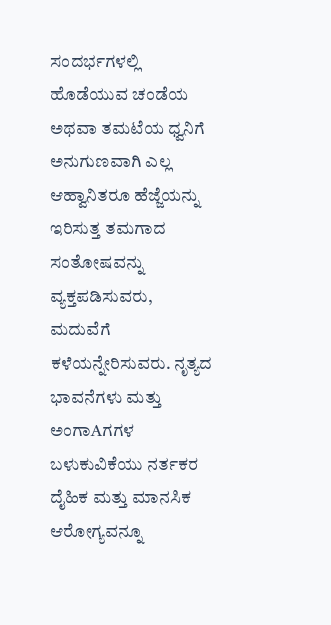ಸಂದರ್ಭಗಳಲ್ಲಿ ಹೊಡೆಯುವ ಚಂಡೆಯ ಅಥವಾ ತಮಟೆಯ ಧ್ವನಿಗೆ ಅನುಗುಣವಾಗಿ ಎಲ್ಲ ಆಹ್ವಾನಿತರೂ ಹೆಜ್ಜೆಯನ್ನು ಇರಿಸುತ್ತ ತಮಗಾದ ಸಂತೋಷವನ್ನು ವ್ಯಕ್ತಪಡಿಸುವರು, ಮದುವೆಗೆ ಕಳೆಯನ್ನೇರಿಸುವರು. ನೃತ್ಯದ ಭಾವನೆಗಳು ಮತ್ತು ಅಂಗಾAಗಗಳ ಬಳುಕುವಿಕೆಯು ನರ್ತಕರ ದೈಹಿಕ ಮತ್ತು ಮಾನಸಿಕ ಆರೋಗ್ಯವನ್ನೂ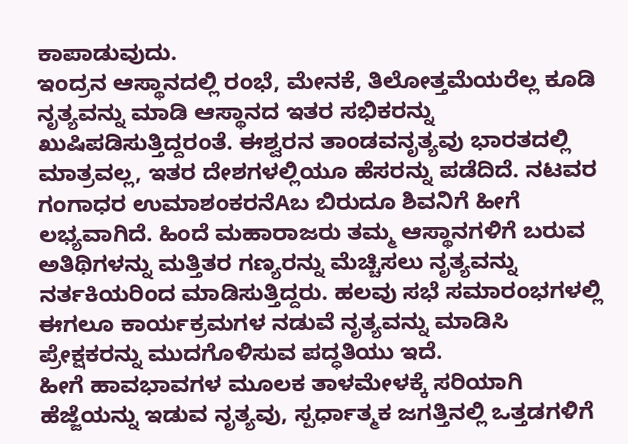ಕಾಪಾಡುವುದು.
ಇಂದ್ರನ ಆಸ್ಥಾನದಲ್ಲಿ ರಂಭೆ, ಮೇನಕೆ, ತಿಲೋತ್ತಮೆಯರೆಲ್ಲ ಕೂಡಿ ನೃತ್ಯವನ್ನು ಮಾಡಿ ಆಸ್ಥಾನದ ಇತರ ಸಭಿಕರನ್ನು ಖುಷಿಪಡಿಸುತ್ತಿದ್ದರಂತೆ. ಈಶ್ವರನ ತಾಂಡವನೃತ್ಯವು ಭಾರತದಲ್ಲಿ ಮಾತ್ರವಲ್ಲ, ಇತರ ದೇಶಗಳಲ್ಲಿಯೂ ಹೆಸರನ್ನು ಪಡೆದಿದೆ. ನಟವರ ಗಂಗಾಧರ ಉಮಾಶಂಕರನೆAಬ ಬಿರುದೂ ಶಿವನಿಗೆ ಹೀಗೆ ಲಭ್ಯವಾಗಿದೆ. ಹಿಂದೆ ಮಹಾರಾಜರು ತಮ್ಮ ಆಸ್ಥಾನಗಳಿಗೆ ಬರುವ ಅತಿಥಿಗಳನ್ನು ಮತ್ತಿತರ ಗಣ್ಯರನ್ನು ಮೆಚ್ಚಿಸಲು ನೃತ್ಯವನ್ನು ನರ್ತಕಿಯರಿಂದ ಮಾಡಿಸುತ್ತಿದ್ದರು. ಹಲವು ಸಭೆ ಸಮಾರಂಭಗಳಲ್ಲಿ ಈಗಲೂ ಕಾರ್ಯಕ್ರಮಗಳ ನಡುವೆ ನೃತ್ಯವನ್ನು ಮಾಡಿಸಿ ಪ್ರೇಕ್ಷಕರನ್ನು ಮುದಗೊಳಿಸುವ ಪದ್ಧತಿಯು ಇದೆ.
ಹೀಗೆ ಹಾವಭಾವಗಳ ಮೂಲಕ ತಾಳಮೇಳಕ್ಕೆ ಸರಿಯಾಗಿ ಹೆಜ್ಜೆಯನ್ನು ಇಡುವ ನೃತ್ಯವು, ಸ್ಪರ್ಧಾತ್ಮಕ ಜಗತ್ತಿನಲ್ಲಿ ಒತ್ತಡಗಳಿಗೆ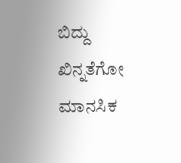ಬಿದ್ದು ಖಿನ್ನತೆಗೋ ಮಾನಸಿಕ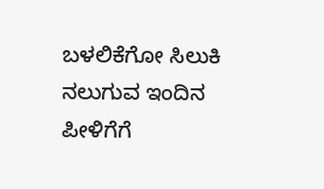ಬಳಲಿಕೆಗೋ ಸಿಲುಕಿ ನಲುಗುವ ಇಂದಿನ ಪೀಳಿಗೆಗೆ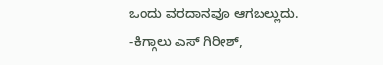ಒಂದು ವರದಾನವೂ ಆಗಬಲ್ಲುದು.
-ಕಿಗ್ಗಾಲು ಎಸ್ ಗಿರೀಶ್,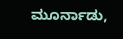ಮೂರ್ನಾಡು,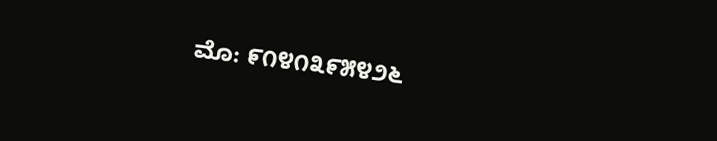ಮೊ: ೯೧೪೧೩೯೫೪೨೬